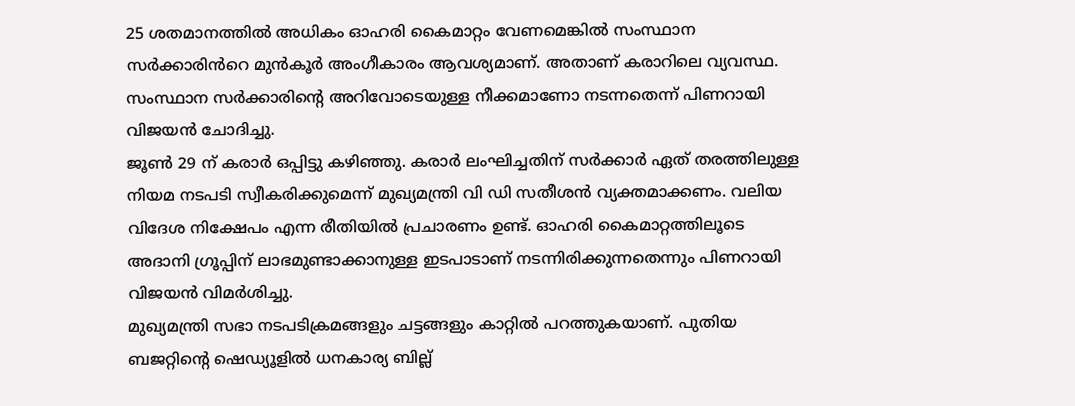25 ശതമാനത്തിൽ അധികം ഓഹരി കൈമാറ്റം വേണമെങ്കിൽ സംസ്ഥാന സർക്കാരിൻറെ മുൻകൂർ അംഗീകാരം ആവശ്യമാണ്. അതാണ് കരാറിലെ വ്യവസ്ഥ.
സംസ്ഥാന സർക്കാരിൻ്റെ അറിവോടെയുള്ള നീക്കമാണോ നടന്നതെന്ന് പിണറായി വിജയൻ ചോദിച്ചു.
ജൂൺ 29 ന് കരാർ ഒപ്പിട്ടു കഴിഞ്ഞു. കരാർ ലംഘിച്ചതിന് സർക്കാർ ഏത് തരത്തിലുള്ള നിയമ നടപടി സ്വീകരിക്കുമെന്ന് മുഖ്യമന്ത്രി വി ഡി സതീശൻ വ്യക്തമാക്കണം. വലിയ വിദേശ നിക്ഷേപം എന്ന രീതിയിൽ പ്രചാരണം ഉണ്ട്. ഓഹരി കൈമാറ്റത്തിലൂടെ അദാനി ഗ്രൂപ്പിന് ലാഭമുണ്ടാക്കാനുള്ള ഇടപാടാണ് നടന്നിരിക്കുന്നതെന്നും പിണറായി വിജയൻ വിമർശിച്ചു.
മുഖ്യമന്ത്രി സഭാ നടപടിക്രമങ്ങളും ചട്ടങ്ങളും കാറ്റിൽ പറത്തുകയാണ്. പുതിയ ബജറ്റിന്റെ ഷെഡ്യൂളിൽ ധനകാര്യ ബില്ല്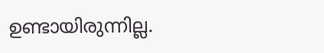ഉണ്ടായിരുന്നില്ല.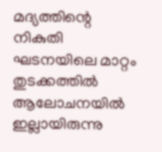മദ്യത്തിന്റെ നികുതി ഘടനയിലെ മാറ്റം തുടക്കത്തിൽ ആലോചനയിൽ ഇല്ലായിരുന്നു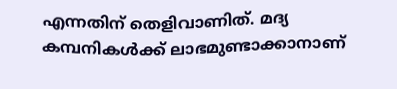എന്നതിന് തെളിവാണിത്. മദ്യ കമ്പനികൾക്ക് ലാഭമുണ്ടാക്കാനാണ്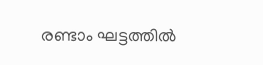രണ്ടാം ഘട്ടത്തിൽ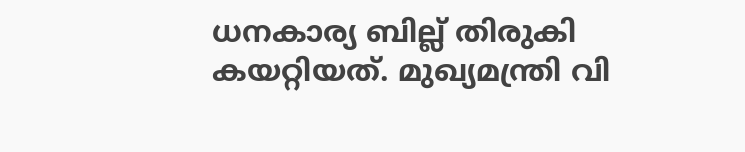ധനകാര്യ ബില്ല് തിരുകി കയറ്റിയത്. മുഖ്യമന്ത്രി വി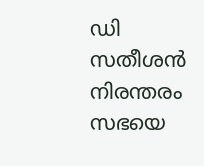ഡി സതീശൻ നിരന്തരം സഭയെ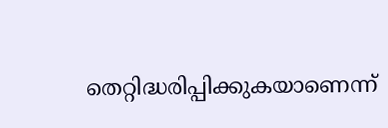തെറ്റിദ്ധരിപ്പിക്കുകയാണെന്ന്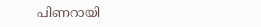പിണറായി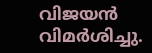വിജയൻ വിമർശിച്ചു.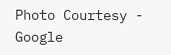Photo Courtesy - Google